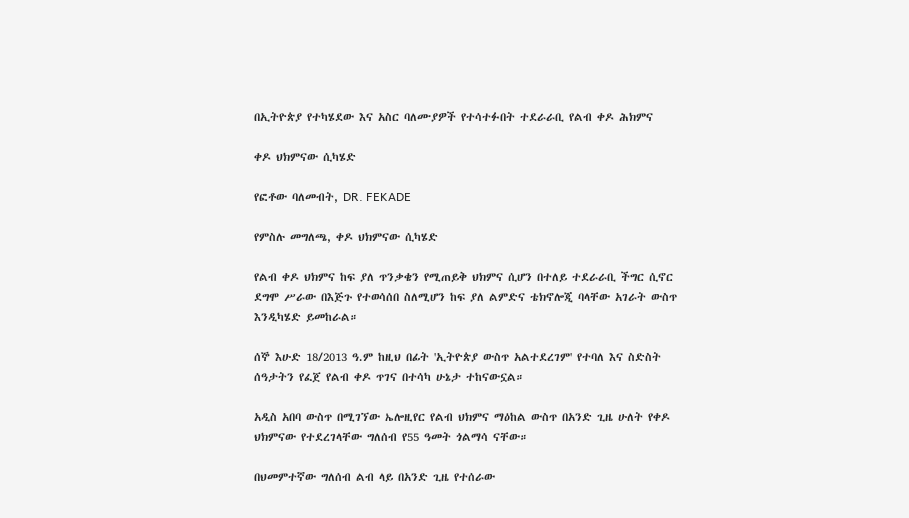በኢትዮጵያ የተካሄደው እና አስር ባለሙያዎች የተሳተፉበት ተደራራቢ የልብ ቀዶ ሕክምና

ቀዶ ህክምናው ሲካሄድ

የፎቶው ባለመብት, DR. FEKADE

የምስሉ መግለጫ, ቀዶ ህክምናው ሲካሄድ

የልብ ቀዶ ህክምና ከፍ ያለ ጥንቃቄን የሚጠይቅ ህክምና ሲሆን በተለይ ተደራራቢ ችግር ሲኖር ደግሞ ሥራው በእጅጉ የተወሳሰበ ስለሚሆን ከፍ ያለ ልምድና ቴክኖሎጂ ባላቸው አገራት ውስጥ እንዲካሄድ ይመከራል።

ሰኞ እሁድ 18/2013 ዓ.ም ከዚህ በፊት 'ኢትዮጵያ ውስጥ አልተደረገም' የተባለ እና ስድስት ሰዓታትን የፈጀ የልብ ቀዶ ጥገና በተሳካ ሁኔታ ተከናውኗል።

አዲስ አበባ ውስጥ በሚገኘው ኤሎዚየር የልብ ህክምና ማዕከል ውስጥ በአንድ ጊዜ ሁለት የቀዶ ህክምናው የተደረገላቸው ግለሰብ የ55 ዓመት ጎልማሳ ናቸው።

በህመምተኛው ግለሰብ ልብ ላይ በአንድ ጊዜ የተሰራው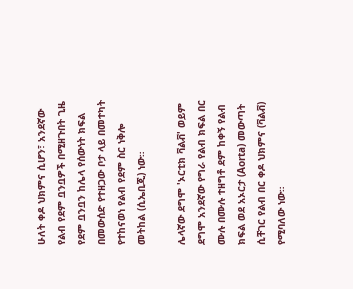ሁለት ቀዶ ህክምና ሲሆን፣ አንደኛው የልብ የደም ቧንቧዎች በሚዘጉበት ጊዜ የደም ቧንቧን ከሌላ የሰውነት ክፍል በመውሰድ የተዘጋው ቦታ ላይ በመተካት የተከናወነ የልብ የደም ስር ነቅሎ መትከል (ሲኤቢጂ) ነው።

ሌላኛው ደግሞ 'ኦርቲክ ቫልቭ' ወይም ደግሞ አንደኛው የግራ የልብ ክፍል በር ሙሉ በሙሉ ተዘግቶ ደም ከቀኝ የልብ ክፍል ወደ አኦርታ (Aorta) መውጣት ሲቸገር የልብ በር ቀዶ ህክምና (ቫልቭ) የሚባለው ነው።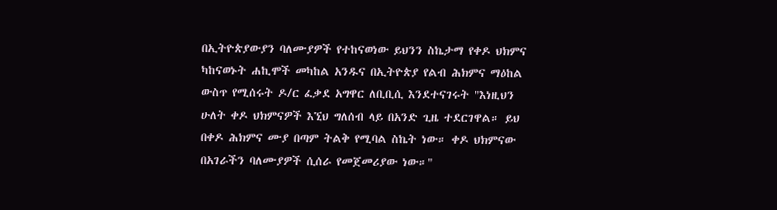በኢትዮጵያውያን ባለሙያዎች የተከናወነው ይህንን ስኬታማ የቀዶ ህክምና ካከናወኑት ሐኪሞች መካከል አንዱና በኢትዮጵያ የልብ ሕክምና ማዕከል ውስጥ የሚሰሩት ዶ/ር ፈቃደ አግዋር ለቢቢሲ እንደተናገሩት "እነዚህን ሁለት ቀዶ ህክምናዎች እኚህ ግለሰብ ላይ በአንድ ጊዜ ተደርገዋል። ይህ በቀዶ ሕክምና ሙያ በጣም ትልቅ የሚባል ስኬት ነው። ቀዶ ህክምናው በአገራችን ባለሙያዎች ሲሰራ የመጀመሪያው ነው።"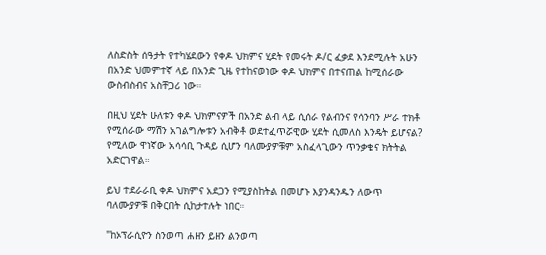ለስድስት ሰዓታት የተካሄደውን የቀዶ ህክምና ሂደት የመሩት ዶ/ር ፈቃደ እንደሚሉት አሁን በአንድ ህመምተኛ ላይ በአንድ ጊዜ የተከናወነው ቀዶ ህክምና በተናጠል ከሚሰራው ውስብስብና አስቸጋሪ ነው።

በዚህ ሂደት ሁለቱን ቀዶ ህክምናዎች በአንድ ልብ ላይ ሲሰራ የልብንና የሳንባን ሥራ ተክቶ የሚሰራው ማሽን አገልግሎቱን አብቅቶ ወደተፈጥሯዊው ሂደት ሲመለስ እንዴት ይሆናል? የሚለው ዋነኛው አሳሳቢ ጉዳይ ሲሆን ባለሙያዎቹም አስፈላጊውን ጥንቃቄና ክትትል አድርገዋል።

ይህ ተደራራቢ ቀዶ ህክምና አደጋን የሚያስከትል በመሆኑ እያንዳንዱን ለውጥ ባለሙያዎቹ በቅርበት ሲከታተሉት ነበር።

"ከኦፕራሲዮን ስንወጣ ሐዘን ይዘን ልንወጣ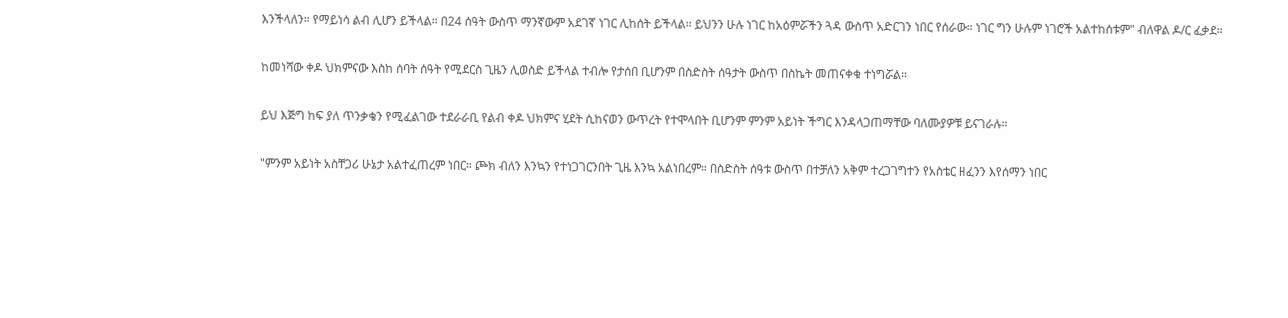እንችላለን። የማይነሳ ልብ ሊሆን ይችላል። በ24 ሰዓት ውስጥ ማንኛውም አደገኛ ነገር ሊከሰት ይችላል። ይህንን ሁሉ ነገር ከአዕምሯችን ጓዳ ውስጥ አድርገን ነበር የሰራው። ነገር ግን ሁሉም ነገሮች አልተከሰቱም" ብለዋል ዶ/ር ፈቃደ።

ከመነሻው ቀዶ ህክምናው እስከ ሰባት ሰዓት የሚደርስ ጊዜን ሊወስድ ይችላል ተብሎ የታሰበ ቢሆንም በስድስት ሰዓታት ውስጥ በስኬት መጠናቀቁ ተነግሯል።

ይህ እጅግ ከፍ ያለ ጥንቃቄን የሚፈልገው ተደራራቢ የልብ ቀዶ ህክምና ሂደት ሲከናወን ውጥረት የተሞላበት ቢሆንም ምንም አይነት ችግር እንዳላጋጠማቸው ባለሙያዎቹ ይናገራሉ።

"ምንም አይነት አስቸጋሪ ሁኔታ አልተፈጠረም ነበር። ጮክ ብለን እንኳን የተነጋገርንበት ጊዜ እንኳ አልነበረም። በስድስት ሰዓቱ ውስጥ በተቻለን አቅም ተረጋገግተን የአስቴር ዘፈንን እየሰማን ነበር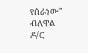የሰራነው" ብለዋል ዶ/ር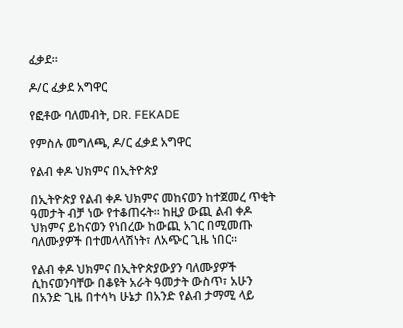ፈቃደ።

ዶ/ር ፈቃደ አግዋር

የፎቶው ባለመብት, DR. FEKADE

የምስሉ መግለጫ, ዶ/ር ፈቃደ አግዋር

የልብ ቀዶ ህክምና በኢትዮጵያ

በኢትዮጵያ የልብ ቀዶ ህክምና መከናወን ከተጀመረ ጥቂት ዓመታት ብቻ ነው የተቆጠሩት። ከዚያ ውጪ ልብ ቀዶ ህክምና ይከናወን የነበረው ከውጪ አገር በሚመጡ ባለሙያዎች በተመላላሽነት፣ ለአጭር ጊዜ ነበር።

የልብ ቀዶ ህክምና በኢትዮጵያውያን ባለሙያዎች ሲከናወንባቸው በቆዩት አራት ዓመታት ውስጥ፣ አሁን በአንድ ጊዜ በተሳካ ሁኔታ በአንድ የልብ ታማሚ ላይ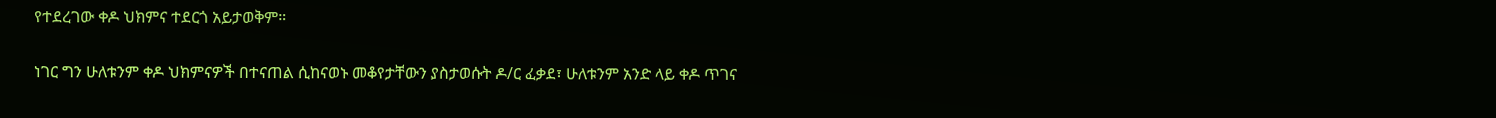የተደረገው ቀዶ ህክምና ተደርጎ አይታወቅም።

ነገር ግን ሁለቱንም ቀዶ ህክምናዎች በተናጠል ሲከናወኑ መቆየታቸውን ያስታወሱት ዶ/ር ፈቃደ፣ ሁለቱንም አንድ ላይ ቀዶ ጥገና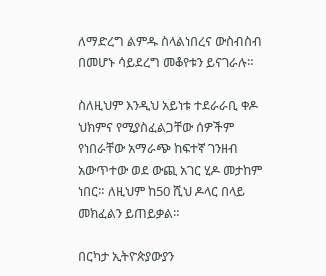ለማድረግ ልምዱ ስላልነበረና ውስብስብ በመሆኑ ሳይደረግ መቆየቱን ይናገራሉ።

ስለዚህም እንዲህ አይነቱ ተደራራቢ ቀዶ ህክምና የሚያስፈልጋቸው ሰዎችም የነበራቸው አማራጭ ከፍተኛ ገንዘብ አውጥተው ወደ ውጪ አገር ሂዶ መታከም ነበር። ለዚህም ከ50 ሺህ ዶላር በላይ መክፈልን ይጠይቃል።

በርካታ ኢትዮጵያውያን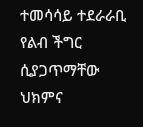ተመሳሳይ ተደራራቢ የልብ ችግር ሲያጋጥማቸው ህክምና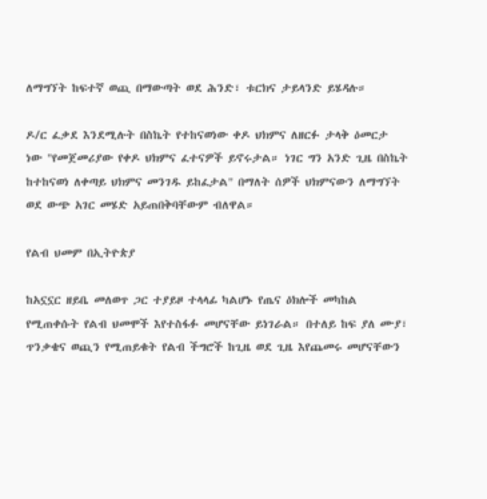ለማግኘት ከፍተኛ ወጪ በማውጣት ወደ ሕንድ፣ ቱርክና ታይላንድ ይሄዳሉ።

ዶ/ር ፈቃደ እንደሚሉት በስኬት የተከናወነው ቀዶ ህክምና ለዘርፉ ታላቅ ዕመርታ ነው "የመጀመሪያው የቀዶ ህክምና ፈተናዎች ይኖሩታል። ነገር ግን አንድ ጊዜ በስኬት ከተከናወነ ለቀጣይ ህክምና መንገዱ ይከፈታል" በማለት ሰዎች ህክምናውን ለማግኘት ወደ ውጭ አገር መሄድ አይጠበቅባቸውም ብለዋል።

የልብ ህመም በኢትዮጵያ

ከአኗኗር ዘይቤ መለወጥ ጋር ተያይዞ ተላላፊ ካልሆኑ የጤና ዕክሎች መካከል የሚጠቀሱት የልብ ህመሞች እየተስፋፉ መሆናቸው ይነገራል። በተለይ ከፍ ያለ ሙያ፣ ጥንቃቄና ወጪን የሚጠይቁት የልብ ችግሮች ከጊዜ ወደ ጊዜ እየጨመሩ መሆናቸውን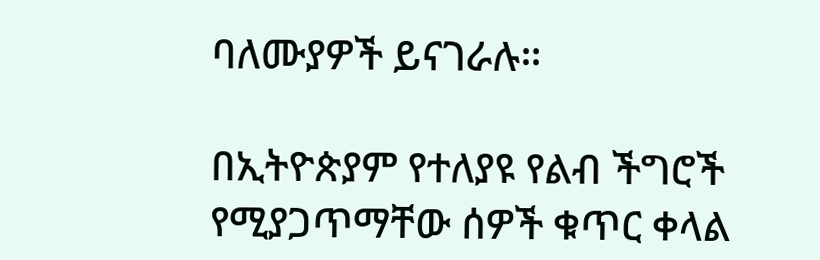ባለሙያዎች ይናገራሉ።

በኢትዮጵያም የተለያዩ የልብ ችግሮች የሚያጋጥማቸው ሰዎች ቁጥር ቀላል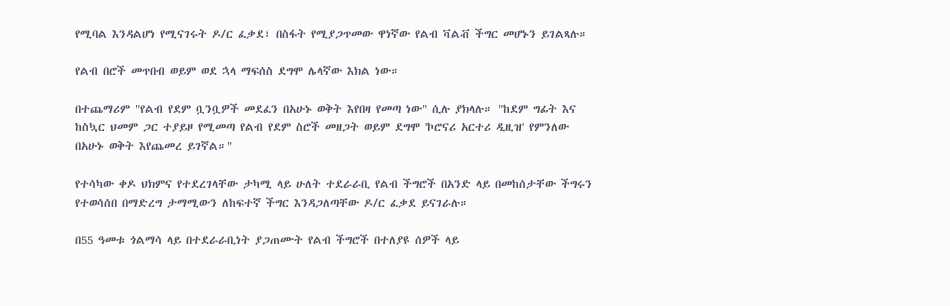የሚባል እንዳልሆነ የሚናገሩት ዶ/ር ፈቃደ፣ በስፋት የሚያጋጥመው ዋነኛው የልብ ቫልቭ ችግር መሆኑን ይገልጻሉ።

የልብ በሮች መጥበብ ወይም ወደ ኋላ ማፍሰስ ደግሞ ሌላኛው እክል ነው።

በተጨማሪም "የልብ የደም ቧንቧዎች መደፈን በአሁኑ ወቅት እየበዛ የመጣ ነው" ሲሉ ያክላሉ። "ከደም ግፊት እና ከስኳር ህመም ጋር ተያይዞ የሚመጣ የልብ የደም ስሮች መዘጋት ወይም ደግሞ 'ኮሮናሪ አርተሪ ዲዚዝ' የምንለው በአሁኑ ወቅት እየጨመረ ይገኛል።"

የተሳካው ቀዶ ህክምና የተደረገላቸው ታካሚ ላይ ሁለት ተደራራቢ የልብ ችግሮች በአንድ ላይ በመከሰታቸው ችግሩን የተወሳሰበ በማድረግ ታማሚውን ለከፍተኛ ችግር እንዳጋለጣቸው ዶ/ር ፈቃደ ይናገራሉ።

በ55 ዓመቱ ጎልማሳ ላይ በተደራራቢነት ያጋጠሙት የልብ ችግሮች በተለያዩ ሰዎች ላይ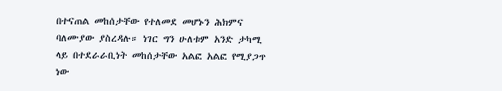በተናጠል መከሰታቸው የተለመደ መሆኑን ሕክምና ባለሙያው ያስረዳሉ። ነገር ግን ሁለቱም አንድ ታካሚ ላይ በተደራራቢነት መከሰታቸው አልፎ አልፎ የሚያጋጥ ነው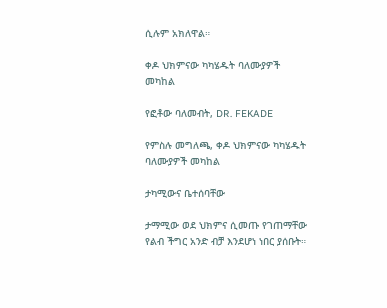ሲሉም አክለዋል።

ቀዶ ህክምናው ካካሄዱት ባለሙያዎች መካከል

የፎቶው ባለመብት, DR. FEKADE

የምስሉ መግለጫ, ቀዶ ህክምናው ካካሄዱት ባለሙያዎች መካከል

ታካሚውና ቤተሰባቸው

ታማሚው ወደ ህክምና ሲመጡ የገጠማቸው የልብ ችግር አንድ ብቻ እንደሆነ ነበር ያሰቡት።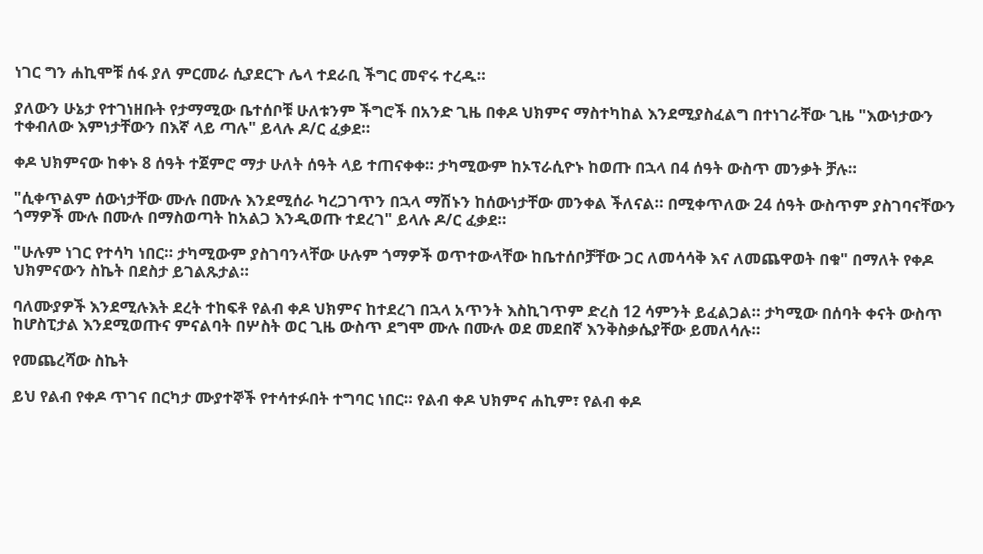ነገር ግን ሐኪሞቹ ሰፋ ያለ ምርመራ ሲያደርጉ ሌላ ተደራቢ ችግር መኖሩ ተረዱ።

ያለውን ሁኔታ የተገነዘቡት የታማሚው ቤተሰቦቹ ሁለቱንም ችግሮች በአንድ ጊዜ በቀዶ ህክምና ማስተካከል እንደሚያስፈልግ በተነገራቸው ጊዜ "እውነታውን ተቀብለው እምነታቸውን በእኛ ላይ ጣሉ" ይላሉ ዶ/ር ፈቃደ።

ቀዶ ህክምናው ከቀኑ 8 ሰዓት ተጀምሮ ማታ ሁለት ሰዓት ላይ ተጠናቀቀ። ታካሚውም ከኦፕራሲዮኑ ከወጡ በኋላ በ4 ሰዓት ውስጥ መንቃት ቻሉ።

"ሲቀጥልም ሰውነታቸው ሙሉ በሙሉ እንደሚሰራ ካረጋገጥን በኋላ ማሽኑን ከሰውነታቸው መንቀል ችለናል። በሚቀጥለው 24 ሰዓት ውስጥም ያስገባናቸውን ጎማዎች ሙሉ በሙሉ በማስወጣት ከአልጋ እንዲወጡ ተደረገ" ይላሉ ዶ/ር ፈቃደ።

"ሁሉም ነገር የተሳካ ነበር። ታካሚውም ያስገባንላቸው ሁሉም ጎማዎች ወጥተውላቸው ከቤተሰቦቻቸው ጋር ለመሳሳቅ እና ለመጨዋወት በቁ" በማለት የቀዶ ህክምናውን ስኬት በደስታ ይገልጹታል።

ባለሙያዎች እንደሚሉእት ደረት ተከፍቶ የልብ ቀዶ ህክምና ከተደረገ በኋላ አጥንት እስኪገጥም ድረስ 12 ሳምንት ይፈልጋል። ታካሚው በሰባት ቀናት ውስጥ ከሆስፒታል እንደሚወጡና ምናልባት በሦስት ወር ጊዜ ውስጥ ደግሞ ሙሉ በሙሉ ወደ መደበኛ እንቅስቃሴያቸው ይመለሳሉ።

የመጨረሻው ስኬት

ይህ የልብ የቀዶ ጥገና በርካታ ሙያተኞች የተሳተፉበት ተግባር ነበር። የልብ ቀዶ ህክምና ሐኪም፣ የልብ ቀዶ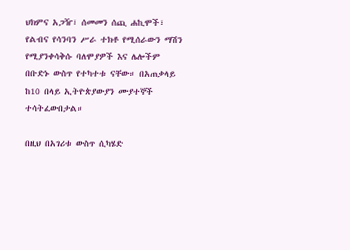ህክምና አጋዥ፣ ሰመመን ሰጪ ሐኪሞች፣ የልብና የሳንባን ሥራ ተክቶ የሚሰራውን ማሽን የሚያንቀሳቅሱ ባለሞያዎች እና ሌሎችም በቡድኑ ውስጥ የተካተቱ ናቸው። በአጠቃላይ ከ10 በላይ ኢትዮጵያውያን ሙያተኞች ተሳትፈውበታል።

በዚህ በአገሪቱ ውስጥ ሲካሄድ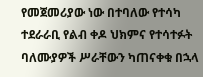የመጀመሪያው ነው በተባለው የተሳካ ተደራራቢ የልብ ቀዶ ህክምና የተሳተፉት ባለሙያዎች ሥራቸውን ካጠናቀቁ በኋላ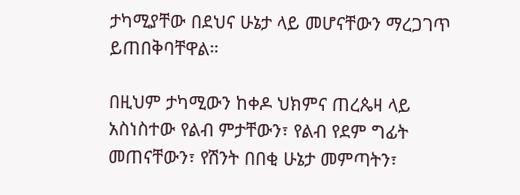ታካሚያቸው በደህና ሁኔታ ላይ መሆናቸውን ማረጋገጥ ይጠበቅባቸዋል።

በዚህም ታካሚውን ከቀዶ ህክምና ጠረጴዛ ላይ አስነስተው የልብ ምታቸውን፣ የልብ የደም ግፊት መጠናቸውን፣ የሽንት በበቂ ሁኔታ መምጣትን፣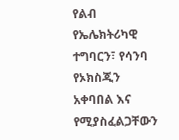የልብ የኤሌክትሪካዊ ተግባርን፣ የሳንባ የኦክስጂን አቀባበል እና የሚያስፈልጋቸውን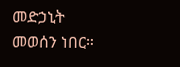መድኃኒት መወሰን ነበር።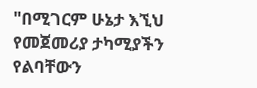"በሚገርም ሁኔታ እኚህ የመጀመሪያ ታካሚያችን የልባቸውን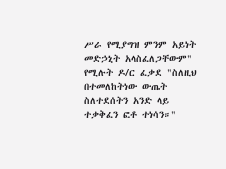ሥራ የሚያግዝ ምንም አይነት መድኃኒት አላስፈለጋቸውም" የሚሉት ዶ/ር ፈቃደ "ስለዚህ በተመለከትነው ውጤት ስለተደሰትን አንድ ላይ ተቃቅፈን ፎቶ ተነሳን።"